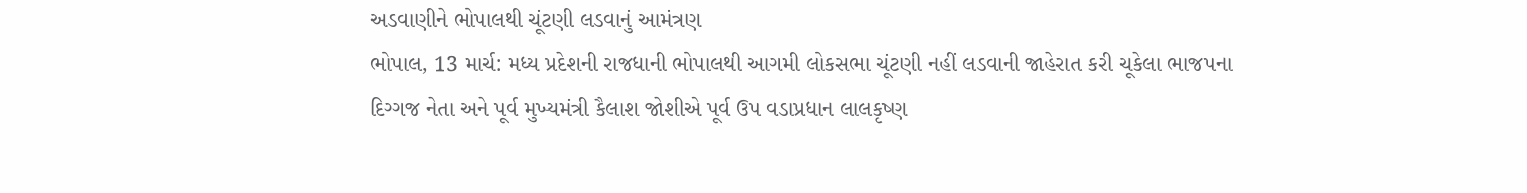અડવાણીને ભોપાલથી ચૂંટણી લડવાનું આમંત્રણ
ભોપાલ, 13 માર્ચ: મધ્ય પ્રદેશની રાજધાની ભોપાલથી આગમી લોકસભા ચૂંટણી નહીં લડવાની જાહેરાત કરી ચૂકેલા ભાજપના દિગ્ગજ નેતા અને પૂર્વ મુખ્યમંત્રી કૈલાશ જોશીએ પૂર્વ ઉપ વડાપ્રધાન લાલકૃષ્ણ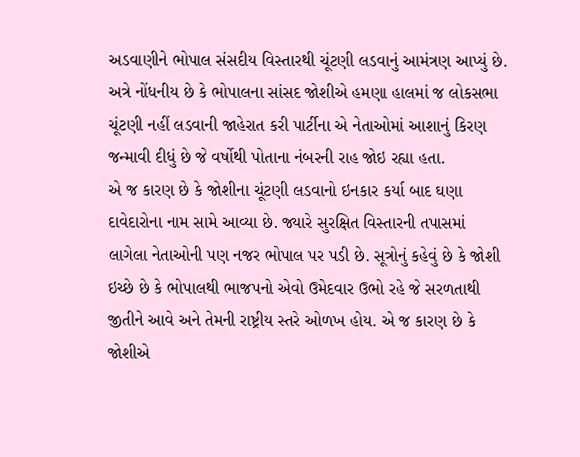અડવાણીને ભોપાલ સંસદીય વિસ્તારથી ચૂંટણી લડવાનું આમંત્રણ આપ્યું છે. અત્રે નોંધનીય છે કે ભોપાલના સાંસદ જોશીએ હમણા હાલમાં જ લોકસભા ચૂંટણી નહીં લડવાની જાહેરાત કરી પાર્ટીના એ નેતાઓમાં આશાનું કિરણ જન્માવી દીધું છે જે વર્ષોથી પોતાના નંબરની રાહ જોઇ રહ્યા હતા.
એ જ કારણ છે કે જોશીના ચૂંટણી લડવાનો ઇનકાર કર્યા બાદ ઘણા દાવેદારોના નામ સામે આવ્યા છે. જ્યારે સુરક્ષિત વિસ્તારની તપાસમાં લાગેલા નેતાઓની પણ નજર ભોપાલ પર પડી છે. સૂત્રોનું કહેવું છે કે જોશી ઇચ્છે છે કે ભોપાલથી ભાજપનો એવો ઉમેદવાર ઉભો રહે જે સરળતાથી જીતીને આવે અને તેમની રાષ્ટ્રીય સ્તરે ઓળખ હોય. એ જ કારણ છે કે જોશીએ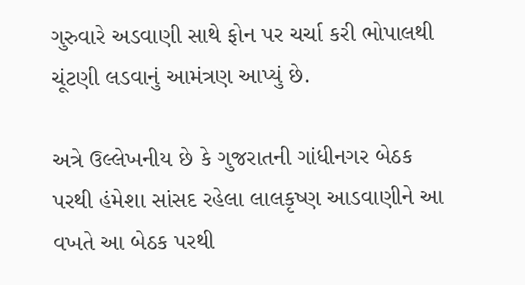ગુરુવારે અડવાણી સાથે ફોન પર ચર્ચા કરી ભોપાલથી ચૂંટણી લડવાનું આમંત્રણ આપ્યું છે.

અત્રે ઉલ્લેખનીય છે કે ગુજરાતની ગાંધીનગર બેઠક પરથી હંમેશા સાંસદ રહેલા લાલકૃષ્ણ આડવાણીને આ વખતે આ બેઠક પરથી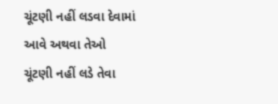ચૂંટણી નહીં લડવા દેવામાં આવે અથવા તેઓ ચૂંટણી નહીં લડે તેવા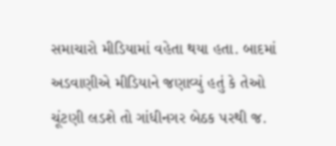સમાચારો મીડિયામાં વહેતા થયા હતા. બાદમાં અડવાણીએ મીડિયાને જણાવ્યું હતું કે તેઓ ચૂંટણી લડશે તો ગાંધીનગર બેઠક પરથી જ.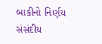બાકીનો નિર્ણય સંસંદીય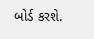બોર્ડ કરશે.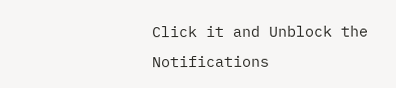Click it and Unblock the Notifications